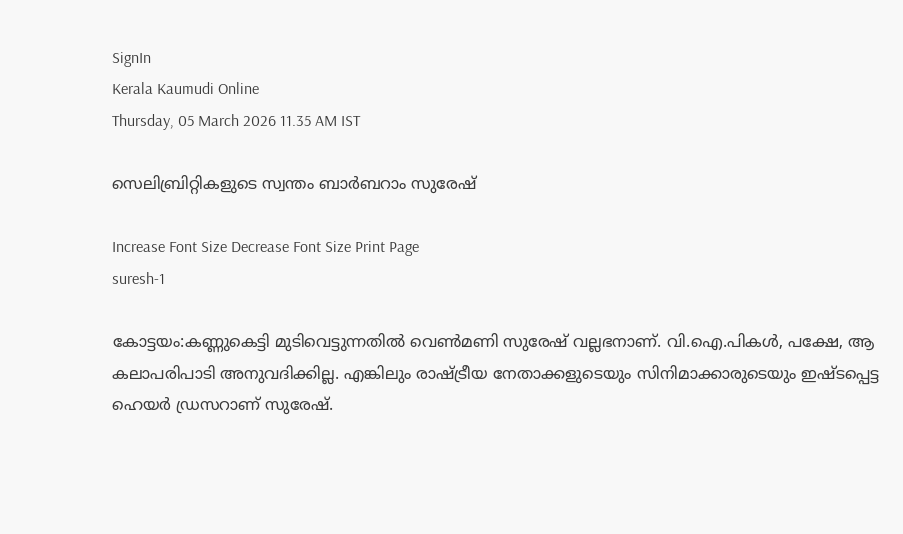SignIn
Kerala Kaumudi Online
Thursday, 05 March 2026 11.35 AM IST

സെലിബ്രിറ്റികളുടെ സ്വന്തം ബാർബറാം സുരേഷ്

Increase Font Size Decrease Font Size Print Page
suresh-1

കോട്ടയം:കണ്ണുകെട്ടി മുടിവെട്ടുന്നതിൽ വെൺമണി സുരേഷ് വല്ലഭനാണ്. വി.ഐ.പികൾ, പക്ഷേ, ആ കലാപരിപാടി അനുവദിക്കില്ല. എങ്കിലും രാഷ്‌ട്രീയ നേതാക്കളുടെയും സിനിമാക്കാരുടെയും ഇഷ്ടപ്പെട്ട ഹെയർ ഡ്രസറാണ് സുരേഷ്.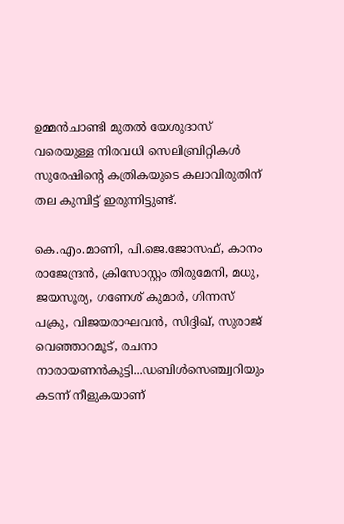ഉമ്മൻചാണ്ടി മുതൽ യേശുദാസ് വരെയുള്ള നിരവധി സെലിബ്രിറ്റികൾ സുരേഷിന്റെ കത്രികയുടെ കലാവിരുതിന് തല കുമ്പിട്ട് ഇരുന്നിട്ടുണ്ട്.

കെ.എം.മാണി, പി.ജെ.ജോസഫ്, കാനം രാജേന്ദ്രൻ, ക്രിസോസ്റ്റം തിരുമേനി, മധു, ജയസൂര്യ, ഗണേശ് കുമാർ, ഗിന്നസ് പക്രു, വിജയരാഘവൻ, സിദ്ദിഖ്, സുരാജ് വെഞ്ഞാറമൂട്, രചനാ നാരായണൻകുട്ടി...ഡബിൾസെഞ്ച്വറിയും കടന്ന് നീളുകയാണ്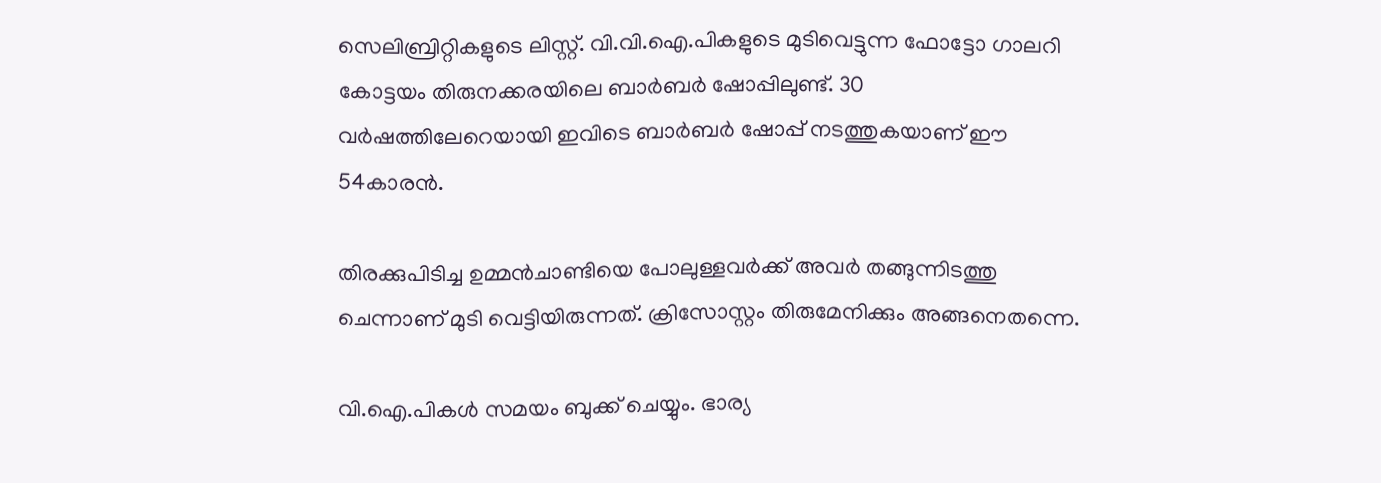സെലിബ്രിറ്റികളുടെ ലിസ്റ്റ്. വി.വി.ഐ.പികളുടെ മുടിവെട്ടുന്ന ഫോട്ടോ ഗാലറി കോട്ടയം തിരുനക്കരയിലെ ബാർബർ ഷോപ്പിലുണ്ട്. 30 വർഷത്തിലേറെയായി ഇവിടെ ബാർബർ ഷോപ്പ് നടത്തുകയാണ് ഈ 54കാരൻ.

തിരക്കുപിടിച്ച ഉമ്മൻചാണ്ടിയെ പോലുള്ളവർക്ക് അവർ തങ്ങുന്നിടത്തു ചെന്നാണ് മുടി വെട്ടിയിരുന്നത്. ക്രിസോസ്റ്റം തിരുമേനിക്കും അങ്ങനെതന്നെ.

വി.ഐ.പികൾ സമയം ബുക്ക് ചെയ്യും. ഭാര്യ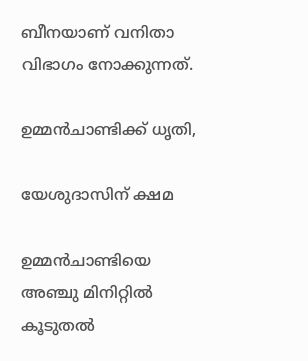ബീനയാണ് വനിതാ വിഭാഗം നോക്കുന്നത്.

ഉമ്മൻചാണ്ടിക്ക് ധൃതി,

യേശുദാസിന് ക്ഷമ

ഉമ്മൻചാണ്ടിയെ അഞ്ചു മിനിറ്റിൽ കൂടുതൽ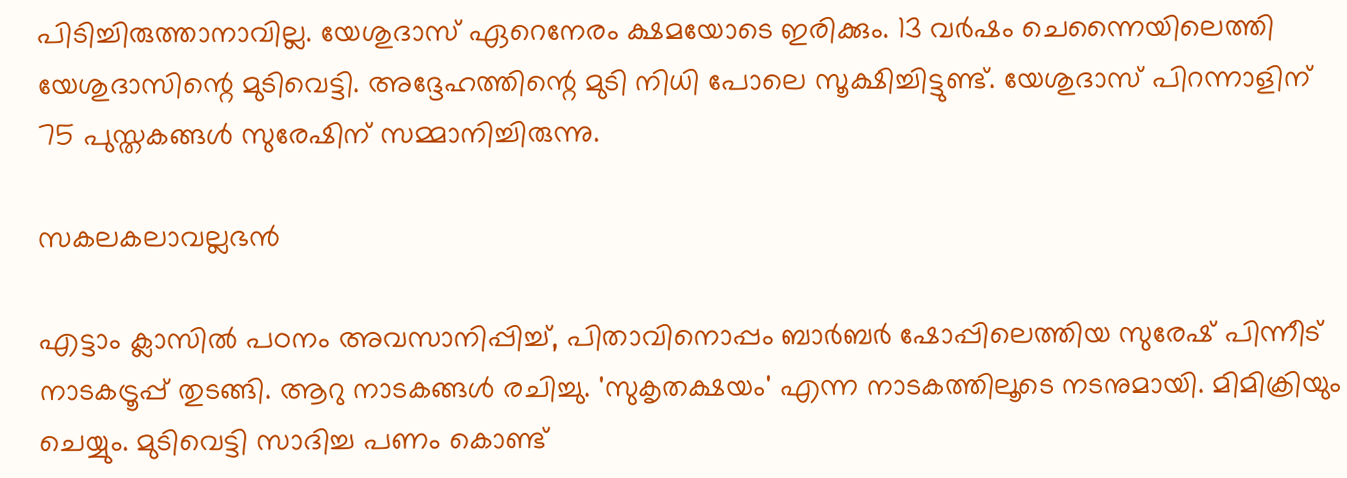പിടിച്ചിരുത്താനാവില്ല. യേശുദാസ് ഏറെനേരം ക്ഷമയോടെ ഇരിക്കും. 13 വർഷം ചെന്നൈയിലെത്തി യേശുദാസിന്റെ മുടിവെട്ടി. അദ്ദേഹത്തിന്റെ മുടി നിധി പോലെ സൂക്ഷിച്ചിട്ടുണ്ട്. യേശുദാസ് പിറന്നാളിന് 75 പുസ്തകങ്ങൾ സുരേഷിന് സമ്മാനിച്ചിരുന്നു.

സകലകലാവല്ലഭൻ

എട്ടാം ക്ലാസിൽ പഠനം അവസാനിപ്പിച്ച്, പിതാവിനൊപ്പം ബാർബർ ഷോപ്പിലെത്തിയ സുരേഷ് പിന്നീട് നാടകട്രൂപ്പ് തുടങ്ങി. ആറു നാടകങ്ങൾ രചിച്ചു. 'സുകൃതക്ഷയം' എന്ന നാടകത്തിലൂടെ നടനുമായി. മിമിക്രിയും ചെയ്യും. മുടിവെട്ടി സാദിച്ച പണം കൊണ്ട്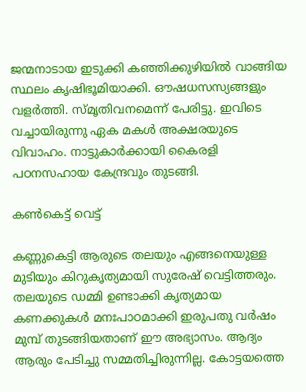ജന്മനാടായ ഇടുക്കി കഞ്ഞിക്കുഴിയിൽ വാങ്ങിയ സ്ഥലം കൃഷിഭൂമിയാക്കി. ഔഷധസസ്യങ്ങളും വളർത്തി. സ്‌മൃതിവനമെന്ന് പേരിട്ടു. ഇവിടെ വച്ചായിരുന്നു ഏക മകൾ അക്ഷരയുടെ വിവാഹം. നാട്ടുകാർക്കായി കൈരളി പഠനസഹായ കേന്ദ്രവും തുടങ്ങി.

കൺകെട്ട് വെട്ട്

കണ്ണുകെട്ടി ആരുടെ തലയും എങ്ങനെയുള്ള മുടിയും കിറുകൃത്യമായി സുരേഷ് വെട്ടിത്തരും. തലയുടെ ഡമ്മി ഉണ്ടാക്കി കൃത്യമായ കണക്കുകൾ മനഃപാഠമാക്കി ഇരുപതു വർഷം മുമ്പ് തുടങ്ങിയതാണ് ഈ അഭ്യാസം. ആദ്യം ആരും പേടിച്ചു സമ്മതിച്ചിരുന്നില്ല. കോട്ടയത്തെ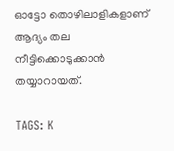ഓട്ടോ തൊഴിലാളികളാണ് ആദ്യം തല നീട്ടിക്കൊടുക്കാൻ തയ്യാറായത്.

TAGS: K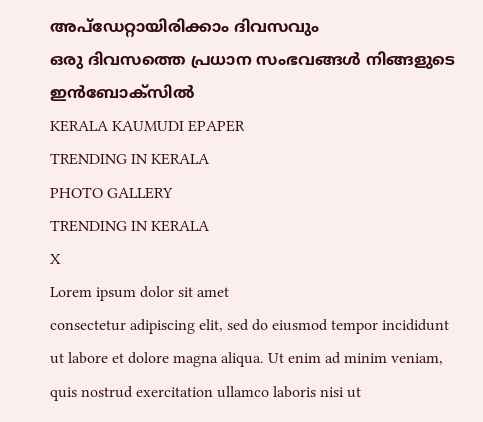അപ്ഡേറ്റായിരിക്കാം ദിവസവും
ഒരു ദിവസത്തെ പ്രധാന സംഭവങ്ങൾ നിങ്ങളുടെ ഇൻബോക്സിൽ
KERALA KAUMUDI EPAPER
TRENDING IN KERALA
PHOTO GALLERY
TRENDING IN KERALA
X
Lorem ipsum dolor sit amet
consectetur adipiscing elit, sed do eiusmod tempor incididunt ut labore et dolore magna aliqua. Ut enim ad minim veniam, quis nostrud exercitation ullamco laboris nisi ut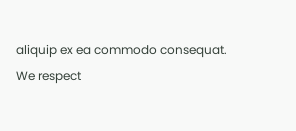aliquip ex ea commodo consequat.
We respect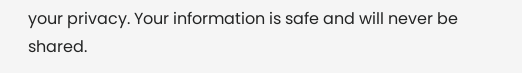your privacy. Your information is safe and will never be shared.